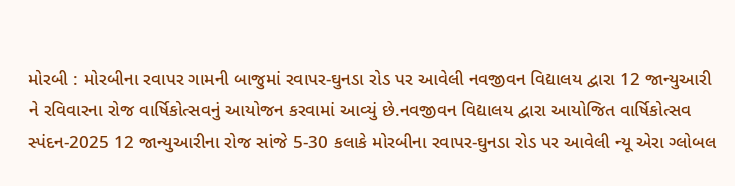મોરબી : મોરબીના રવાપર ગામની બાજુમાં રવાપર-ઘુનડા રોડ પર આવેલી નવજીવન વિદ્યાલય દ્વારા 12 જાન્યુઆરી ને રવિવારના રોજ વાર્ષિકોત્સવનું આયોજન કરવામાં આવ્યું છે.નવજીવન વિદ્યાલય દ્વારા આયોજિત વાર્ષિકોત્સવ સ્પંદન-2025 12 જાન્યુઆરીના રોજ સાંજે 5-30 કલાકે મોરબીના રવાપર-ઘુનડા રોડ પર આવેલી ન્યૂ એરા ગ્લોબલ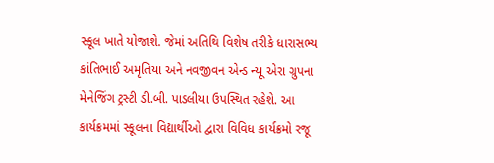સ્કૂલ ખાતે યોજાશે. જેમાં અતિથિ વિશેષ તરીકે ધારાસભ્ય કાંતિભાઈ અમૃતિયા અને નવજીવન એન્ડ ન્યૂ એરા ગ્રુપના મેનેજિંગ ટ્રસ્ટી ડી.બી. પાડલીયા ઉપસ્થિત રહેશે. આ કાર્યક્રમમાં સ્કૂલના વિદ્યાર્થીઓ દ્વારા વિવિધ કાર્યક્રમો રજૂ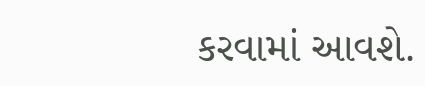કરવામાં આવશે.